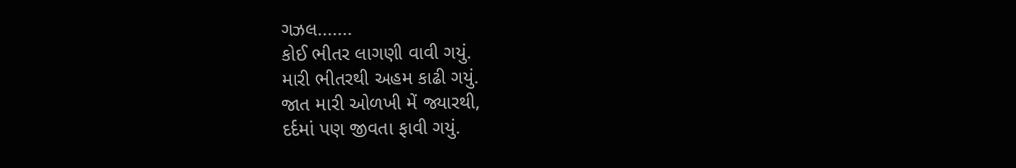ગઝલ.......
કોઈ ભીતર લાગણી વાવી ગયું.
મારી ભીતરથી અહમ કાઢી ગયું.
જાત મારી ઓળખી મેં જ્યારથી,
દર્દમાં પણ જીવતા ફાવી ગયું.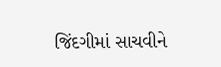જિંદગીમાં સાચવીને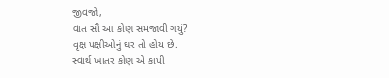જીવજો,
વાત સૌ આ કોણ સમજાવી ગયું?
વૃક્ષ પક્ષીઓનું ઘર તો હોય છે.
સ્વાર્થ ખાતર કોણ એ કાપી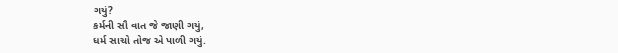ગયું?
કર્મની સૌ વાત જે જાણી ગયું,
ધર્મ સાચો તોજ એ પાળી ગયું.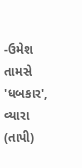-ઉમેશ તામસે 'ધબકાર',
વ્યારા (તાપી)